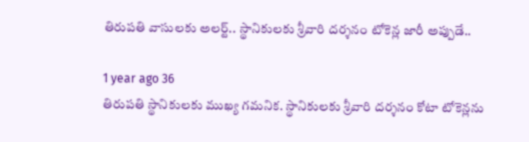తిరుపతి వాసులకు అలర్ట్.. స్థానికులకు శ్రీవారి దర్శనం టోకెన్ల జారీ అప్పుడే..

1 year ago 36
తిరుపతి స్థానికులకు ముఖ్య గమనిక. స్థానికులకు శ్రీవారి దర్శనం కోటా టోకెన్లను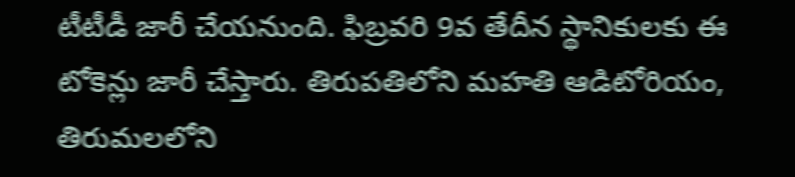టీటీడీ జారీ చేయనుంది. ఫిబ్రవరి 9వ తేదీన స్థానికులకు ఈ టోకెన్లు జారీ చేస్తారు. తిరుపతిలోని మహతి ఆడిటోరియం, తిరుమలలోని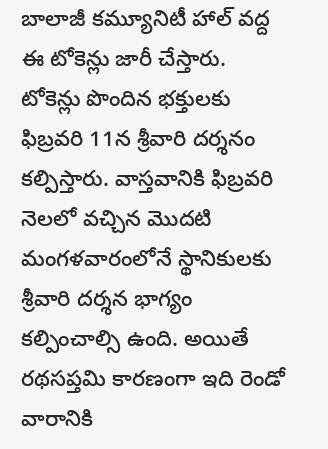బాలాజీ కమ్యూనిటీ హాల్‌ వద్ద ఈ టోకెన్లు జారీ చేస్తారు. టోకెన్లు పొందిన భక్తులకు ఫిబ్రవరి 11న శ్రీవారి దర్శనం కల్పిస్తారు. వాస్తవానికి ఫిబ్రవరి నెలలో వచ్చిన మొదటి మంగళవారంలోనే స్థానికులకు శ్రీవారి దర్శన భాగ్యం కల్పించాల్సి ఉంది. అయితే రథసప్తమి కారణంగా ఇది రెండో వారానికి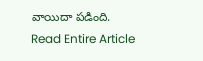వాయిదా పడింది.
Read Entire Article